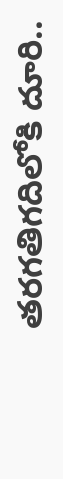తరగతిగదిలోకి దూరి..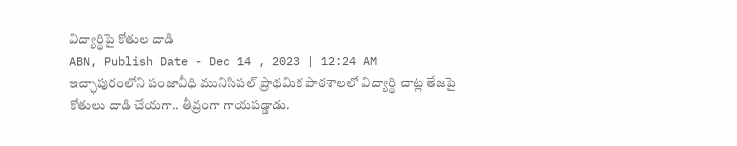విద్యార్థిపై కోతుల దాడి
ABN, Publish Date - Dec 14 , 2023 | 12:24 AM
ఇచ్ఛాపురంలోని పంజావీధి మునిసిపల్ ప్రాథమిక పాఠశాలలో విద్యార్థి చాట్ల తేజపై కోతులు దాడి చేయగా.. తీవ్రంగా గాయపడ్డాడు.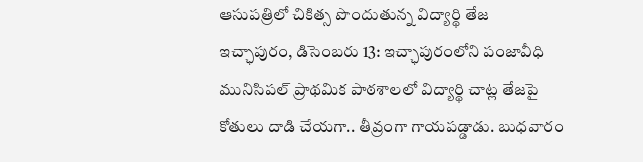ఆసుపత్రిలో చికిత్స పొందుతున్న విద్యార్థి తేజ
ఇచ్ఛాపురం, డిసెంబరు 13: ఇచ్ఛాపురంలోని పంజావీధి మునిసిపల్ ప్రాథమిక పాఠశాలలో విద్యార్థి చాట్ల తేజపై కోతులు దాడి చేయగా.. తీవ్రంగా గాయపడ్డాడు. బుధవారం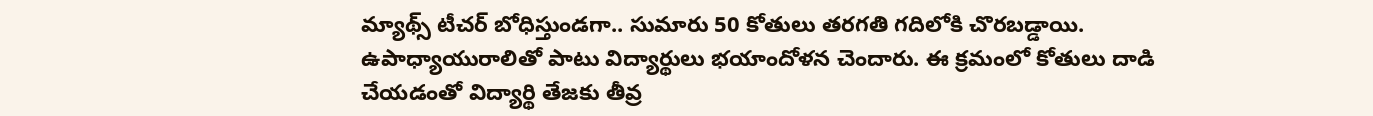మ్యాథ్స్ టీచర్ బోధిస్తుండగా.. సుమారు 50 కోతులు తరగతి గదిలోకి చొరబడ్డాయి. ఉపాధ్యాయురాలితో పాటు విద్యార్థులు భయాందోళన చెందారు. ఈ క్రమంలో కోతులు దాడి చేయడంతో విద్యార్థి తేజకు తీవ్ర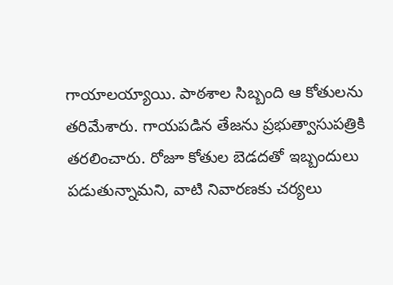గాయాలయ్యాయి. పాఠశాల సిబ్బంది ఆ కోతులను తరిమేశారు. గాయపడిన తేజను ప్రభుత్వాసుపత్రికి తరలించారు. రోజూ కోతుల బెడదతో ఇబ్బందులు పడుతున్నామని, వాటి నివారణకు చర్యలు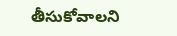తీసుకోవాలని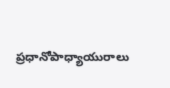ప్రధానోపాధ్యాయురాలు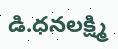డి.ధనలక్ష్మి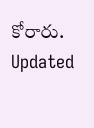కోరారు.
Updated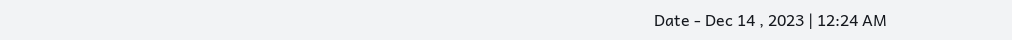Date - Dec 14 , 2023 | 12:24 AM